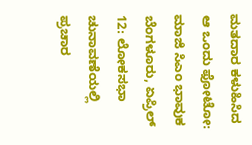ಮತದಾರ ಕಳುಹಿಸಿದ ಆ ಒಂದು ಫೋಟೋ: ಮಾಜಿ ಸಿಎಂ ಭಾವುಕ
ಬೆಂಗಳೂರು, ಏಪ್ರಿಲ್ 12: ಲೋಕಸಭಾ ಚುನಾವಣೆಯಲ್ಲಿ ಪ್ರಚಾರ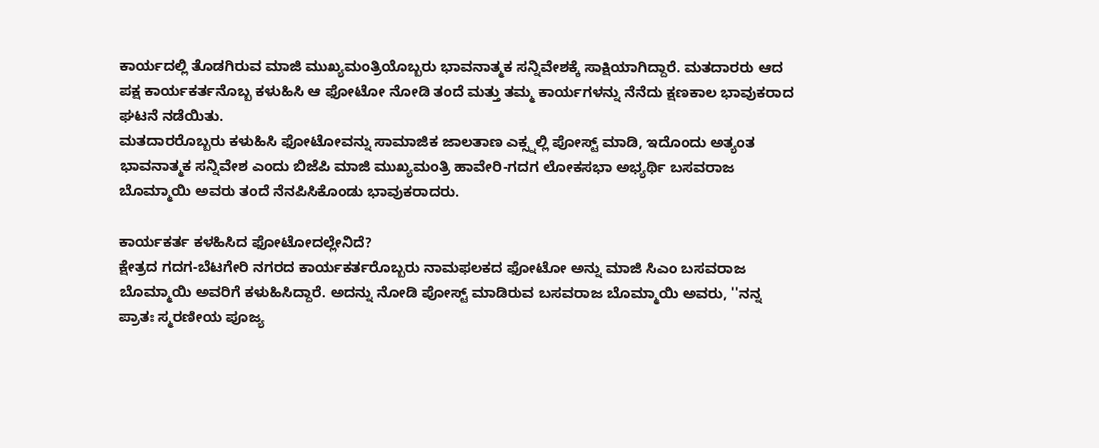ಕಾರ್ಯದಲ್ಲಿ ತೊಡಗಿರುವ ಮಾಜಿ ಮುಖ್ಯಮಂತ್ರಿಯೊಬ್ಬರು ಭಾವನಾತ್ಮಕ ಸನ್ನಿವೇಶಕ್ಕೆ ಸಾಕ್ಷಿಯಾಗಿದ್ದಾರೆ. ಮತದಾರರು ಆದ ಪಕ್ಷ ಕಾರ್ಯಕರ್ತನೊಬ್ಬ ಕಳುಹಿಸಿ ಆ ಫೋಟೋ ನೋಡಿ ತಂದೆ ಮತ್ತು ತಮ್ಮ ಕಾರ್ಯಗಳನ್ನು ನೆನೆದು ಕ್ಷಣಕಾಲ ಭಾವುಕರಾದ ಘಟನೆ ನಡೆಯಿತು.
ಮತದಾರರೊಬ್ಬರು ಕಳುಹಿಸಿ ಫೋಟೋವನ್ನು ಸಾಮಾಜಿಕ ಜಾಲತಾಣ ಎಕ್ಸ್ನಲ್ಲಿ ಪೋಸ್ಟ್ ಮಾಡಿ, ಇದೊಂದು ಅತ್ಯಂತ ಭಾವನಾತ್ಮಕ ಸನ್ನಿವೇಶ ಎಂದು ಬಿಜೆಪಿ ಮಾಜಿ ಮುಖ್ಯಮಂತ್ರಿ ಹಾವೇರಿ-ಗದಗ ಲೋಕಸಭಾ ಅಭ್ಯರ್ಥಿ ಬಸವರಾಜ ಬೊಮ್ಮಾಯಿ ಅವರು ತಂದೆ ನೆನಪಿಸಿಕೊಂಡು ಭಾವುಕರಾದರು.

ಕಾರ್ಯಕರ್ತ ಕಳಹಿಸಿದ ಫೋಟೋದಲ್ಲೇನಿದೆ?
ಕ್ಷೇತ್ರದ ಗದಗ-ಬೆಟಗೇರಿ ನಗರದ ಕಾರ್ಯಕರ್ತರೊಬ್ಬರು ನಾಮಫಲಕದ ಫೋಟೋ ಅನ್ನು ಮಾಜಿ ಸಿಎಂ ಬಸವರಾಜ ಬೊಮ್ಮಾಯಿ ಅವರಿಗೆ ಕಳುಹಿಸಿದ್ದಾರೆ. ಅದನ್ನು ನೋಡಿ ಪೋಸ್ಟ್ ಮಾಡಿರುವ ಬಸವರಾಜ ಬೊಮ್ಮಾಯಿ ಅವರು, ''ನನ್ನ ಪ್ರಾತಃ ಸ್ಮರಣೀಯ ಪೂಜ್ಯ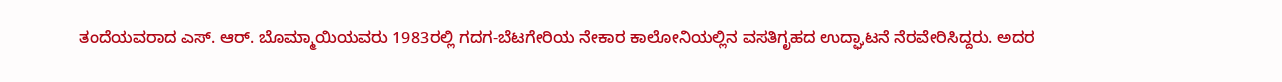ತಂದೆಯವರಾದ ಎಸ್. ಆರ್. ಬೊಮ್ಮಾಯಿಯವರು 1983ರಲ್ಲಿ ಗದಗ-ಬೆಟಗೇರಿಯ ನೇಕಾರ ಕಾಲೋನಿಯಲ್ಲಿನ ವಸತಿಗೃಹದ ಉದ್ಘಾಟನೆ ನೆರವೇರಿಸಿದ್ದರು. ಅದರ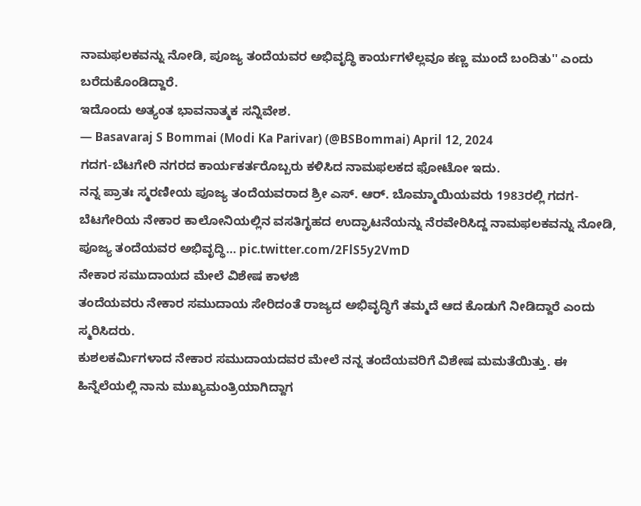ನಾಮಫಲಕವನ್ನು ನೋಡಿ, ಪೂಜ್ಯ ತಂದೆಯವರ ಅಭಿವೃದ್ಧಿ ಕಾರ್ಯಗಳೆಲ್ಲವೂ ಕಣ್ಣ ಮುಂದೆ ಬಂದಿತು'' ಎಂದು ಬರೆದುಕೊಂಡಿದ್ದಾರೆ.
ಇದೊಂದು ಅತ್ಯಂತ ಭಾವನಾತ್ಮಕ ಸನ್ನಿವೇಶ.
— Basavaraj S Bommai (Modi Ka Parivar) (@BSBommai) April 12, 2024
ಗದಗ-ಬೆಟಗೇರಿ ನಗರದ ಕಾರ್ಯಕರ್ತರೊಬ್ಬರು ಕಳಿಸಿದ ನಾಮಫಲಕದ ಫೋಟೋ ಇದು.
ನನ್ನ ಪ್ರಾತಃ ಸ್ಮರಣೀಯ ಪೂಜ್ಯ ತಂದೆಯವರಾದ ಶ್ರೀ ಎಸ್. ಆರ್. ಬೊಮ್ಮಾಯಿಯವರು 1983ರಲ್ಲಿ ಗದಗ-ಬೆಟಗೇರಿಯ ನೇಕಾರ ಕಾಲೋನಿಯಲ್ಲಿನ ವಸತಿಗೃಹದ ಉದ್ಘಾಟನೆಯನ್ನು ನೆರವೇರಿಸಿದ್ದ ನಾಮಫಲಕವನ್ನು ನೋಡಿ, ಪೂಜ್ಯ ತಂದೆಯವರ ಅಭಿವೃದ್ಧಿ… pic.twitter.com/2FlS5y2VmD
ನೇಕಾರ ಸಮುದಾಯದ ಮೇಲೆ ವಿಶೇಷ ಕಾಳಜಿ
ತಂದೆಯವರು ನೇಕಾರ ಸಮುದಾಯ ಸೇರಿದಂತೆ ರಾಜ್ಯದ ಅಭಿವೃದ್ಧಿಗೆ ತಮ್ಮದೆ ಆದ ಕೊಡುಗೆ ನೀಡಿದ್ದಾರೆ ಎಂದು ಸ್ಮರಿಸಿದರು.
ಕುಶಲಕರ್ಮಿಗಳಾದ ನೇಕಾರ ಸಮುದಾಯದವರ ಮೇಲೆ ನನ್ನ ತಂದೆಯವರಿಗೆ ವಿಶೇಷ ಮಮತೆಯಿತ್ತು. ಈ ಹಿನ್ನೆಲೆಯಲ್ಲಿ ನಾನು ಮುಖ್ಯಮಂತ್ರಿಯಾಗಿದ್ದಾಗ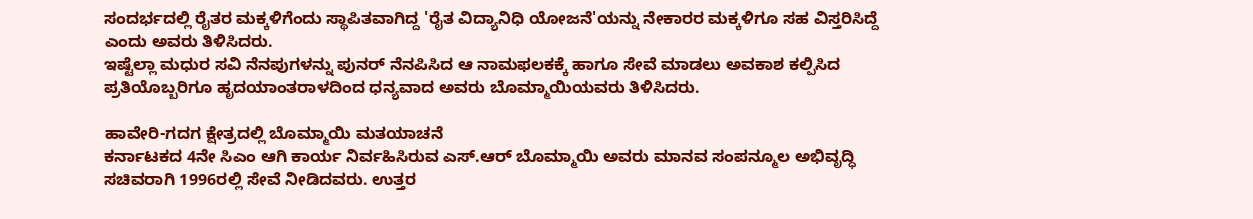ಸಂದರ್ಭದಲ್ಲಿ ರೈತರ ಮಕ್ಕಳಿಗೆಂದು ಸ್ಥಾಪಿತವಾಗಿದ್ದ 'ರೈತ ವಿದ್ಯಾನಿಧಿ ಯೋಜನೆ'ಯನ್ನು ನೇಕಾರರ ಮಕ್ಕಳಿಗೂ ಸಹ ವಿಸ್ತರಿಸಿದ್ದೆ ಎಂದು ಅವರು ತಿಳಿಸಿದರು.
ಇಷ್ಟೆಲ್ಲಾ ಮಧುರ ಸವಿ ನೆನಪುಗಳನ್ನು ಪುನರ್ ನೆನಪಿಸಿದ ಆ ನಾಮಫಲಕಕ್ಕೆ ಹಾಗೂ ಸೇವೆ ಮಾಡಲು ಅವಕಾಶ ಕಲ್ಪಿಸಿದ ಪ್ರತಿಯೊಬ್ಬರಿಗೂ ಹೃದಯಾಂತರಾಳದಿಂದ ಧನ್ಯವಾದ ಅವರು ಬೊಮ್ಮಾಯಿಯವರು ತಿಳಿಸಿದರು.

ಹಾವೇರಿ-ಗದಗ ಕ್ಷೇತ್ರದಲ್ಲಿ ಬೊಮ್ಮಾಯಿ ಮತಯಾಚನೆ
ಕರ್ನಾಟಕದ 4ನೇ ಸಿಎಂ ಆಗಿ ಕಾರ್ಯ ನಿರ್ವಹಿಸಿರುವ ಎಸ್.ಆರ್ ಬೊಮ್ಮಾಯಿ ಅವರು ಮಾನವ ಸಂಪನ್ಮೂಲ ಅಭಿವೃದ್ಧಿ ಸಚಿವರಾಗಿ 1996ರಲ್ಲಿ ಸೇವೆ ನೀಡಿದವರು. ಉತ್ತರ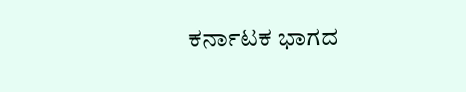ಕರ್ನಾಟಕ ಭಾಗದ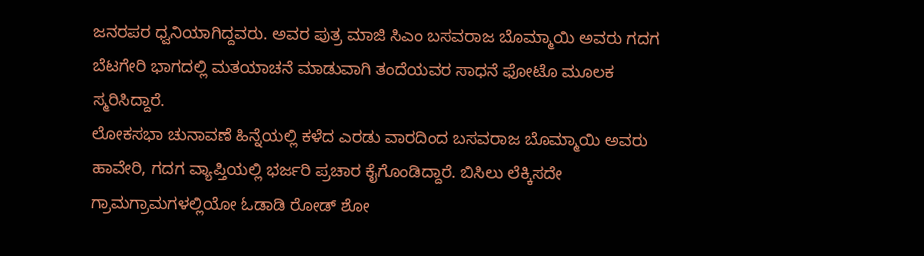ಜನರಪರ ಧ್ವನಿಯಾಗಿದ್ದವರು. ಅವರ ಪುತ್ರ ಮಾಜಿ ಸಿಎಂ ಬಸವರಾಜ ಬೊಮ್ಮಾಯಿ ಅವರು ಗದಗ ಬೆಟಗೇರಿ ಭಾಗದಲ್ಲಿ ಮತಯಾಚನೆ ಮಾಡುವಾಗಿ ತಂದೆಯವರ ಸಾಧನೆ ಫೋಟೊ ಮೂಲಕ ಸ್ಮರಿಸಿದ್ದಾರೆ.
ಲೋಕಸಭಾ ಚುನಾವಣೆ ಹಿನ್ನೆಯಲ್ಲಿ ಕಳೆದ ಎರಡು ವಾರದಿಂದ ಬಸವರಾಜ ಬೊಮ್ಮಾಯಿ ಅವರು ಹಾವೇರಿ, ಗದಗ ವ್ಯಾಪ್ತಿಯಲ್ಲಿ ಭರ್ಜರಿ ಪ್ರಚಾರ ಕೈಗೊಂಡಿದ್ದಾರೆ. ಬಿಸಿಲು ಲೆಕ್ಕಿಸದೇ ಗ್ರಾಮಗ್ರಾಮಗಳಲ್ಲಿಯೋ ಓಡಾಡಿ ರೋಡ್ ಶೋ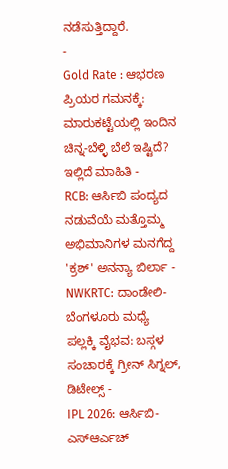ನಡೆಸುತ್ತಿದ್ದಾರೆ.
-
Gold Rate : ಆಭರಣ ಪ್ರಿಯರ ಗಮನಕ್ಕೆ: ಮಾರುಕಟ್ಟೆಯಲ್ಲಿ ಇಂದಿನ ಚಿನ್ನ-ಬೆಳ್ಳಿ ಬೆಲೆ ಇಷ್ಟಿದೆ? ಇಲ್ಲಿದೆ ಮಾಹಿತಿ -
RCB: ಆರ್ಸಿಬಿ ಪಂದ್ಯದ ನಡುವೆಯೆ ಮತ್ತೊಮ್ಮ ಅಭಿಮಾನಿಗಳ ಮನಗೆದ್ದ 'ಕ್ರಶ್' ಅನನ್ಯಾ ಬಿರ್ಲಾ -
NWKRTC: ದಾಂಡೇಲಿ-ಬೆಂಗಳೂರು ಮಧ್ಯೆ ಪಲ್ಲಕ್ಕಿ ವೈಭವ: ಬಸ್ಗಳ ಸಂಚಾರಕ್ಕೆ ಗ್ರೀನ್ ಸಿಗ್ನಲ್, ಡಿಟೇಲ್ಸ್ -
IPL 2026: ಆರ್ಸಿಬಿ-ಎಸ್ಆರ್ಎಚ್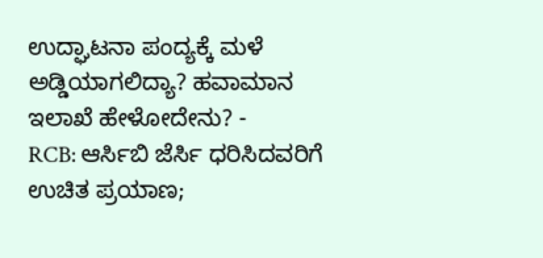ಉದ್ಘಾಟನಾ ಪಂದ್ಯಕ್ಕೆ ಮಳೆ ಅಡ್ಡಿಯಾಗಲಿದ್ಯಾ? ಹವಾಮಾನ ಇಲಾಖೆ ಹೇಳೋದೇನು? -
RCB: ಆರ್ಸಿಬಿ ಜೆರ್ಸಿ ಧರಿಸಿದವರಿಗೆ ಉಚಿತ ಪ್ರಯಾಣ;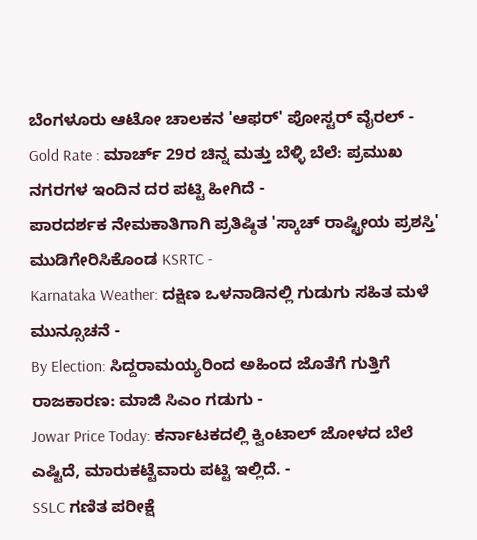ಬೆಂಗಳೂರು ಆಟೋ ಚಾಲಕನ 'ಆಫರ್' ಪೋಸ್ಟರ್ ವೈರಲ್ -
Gold Rate : ಮಾರ್ಚ್ 29ರ ಚಿನ್ನ ಮತ್ತು ಬೆಳ್ಳಿ ಬೆಲೆ: ಪ್ರಮುಖ ನಗರಗಳ ಇಂದಿನ ದರ ಪಟ್ಟಿ ಹೀಗಿದೆ -
ಪಾರದರ್ಶಕ ನೇಮಕಾತಿಗಾಗಿ ಪ್ರತಿಷ್ಠಿತ 'ಸ್ಕಾಚ್ ರಾಷ್ಟ್ರೀಯ ಪ್ರಶಸ್ತಿ' ಮುಡಿಗೇರಿಸಿಕೊಂಡ KSRTC -
Karnataka Weather: ದಕ್ಷಿಣ ಒಳನಾಡಿನಲ್ಲಿ ಗುಡುಗು ಸಹಿತ ಮಳೆ ಮುನ್ಸೂಚನೆ -
By Election: ಸಿದ್ದರಾಮಯ್ಯರಿಂದ ಅಹಿಂದ ಜೊತೆಗೆ ಗುತ್ತಿಗೆ ರಾಜಕಾರಣ: ಮಾಜಿ ಸಿಎಂ ಗಡುಗು -
Jowar Price Today: ಕರ್ನಾಟಕದಲ್ಲಿ ಕ್ವಿಂಟಾಲ್ ಜೋಳದ ಬೆಲೆ ಎಷ್ಟಿದೆ, ಮಾರುಕಟ್ಟೆವಾರು ಪಟ್ಟಿ ಇಲ್ಲಿದೆ. -
SSLC ಗಣಿತ ಪರೀಕ್ಷೆ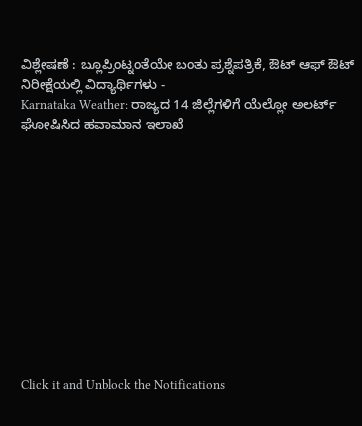ವಿಶ್ಲೇಷಣೆ : ಬ್ಲೂಪ್ರಿಂಟ್ನಂತೆಯೇ ಬಂತು ಪ್ರಶ್ನೆಪತ್ರಿಕೆ, ಔಟ್ ಆಫ್ ಔಟ್ ನಿರೀಕ್ಷೆಯಲ್ಲಿ ವಿದ್ಯಾರ್ಥಿಗಳು -
Karnataka Weather: ರಾಜ್ಯದ 14 ಜಿಲ್ಲೆಗಳಿಗೆ ಯೆಲ್ಲೋ ಅಲರ್ಟ್ ಘೋಷಿಸಿದ ಹವಾಮಾನ ಇಲಾಖೆ












Click it and Unblock the Notifications